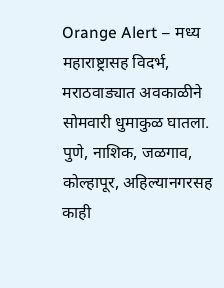Orange Alert – मध्य महाराष्ट्रासह विदर्भ, मराठवाड्यात अवकाळीने सोमवारी धुमाकुळ घातला. पुणे, नाशिक, जळगाव, कोल्हापूर, अहिल्यानगरसह काही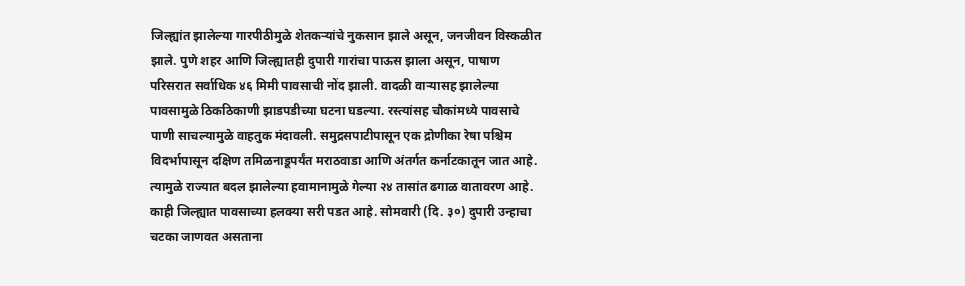जिल्ह्यांत झालेल्या गारपीठीमुळे शेतकऱ्यांचे नुकसान झाले असून, जनजीवन विस्कळीत झाले. पुणे शहर आणि जिल्ह्यातही दुपारी गारांचा पाऊस झाला असून, पाषाण परिसरात सर्वाधिक ४६ मिमी पावसाची नोंद झाली. वादळी वाऱ्यासह झालेल्या पावसामुळे ठिकठिकाणी झाडपडीच्या घटना घडल्या. रस्त्यांसह चौकांमध्ये पावसाचे पाणी साचल्यामुळे वाहतुक मंदावली. समुद्रसपाटीपासून एक द्रोणीका रेषा पश्चिम विदर्भापासून दक्षिण तमिळनाडूपर्यंत मराठवाडा आणि अंतर्गत कर्नाटकातून जात आहे. त्यामुळे राज्यात बदल झालेल्या हवामानामुळे गेल्या २४ तासांत ढगाळ वातावरण आहे. काही जिल्ह्यात पावसाच्या हलक्या सरी पडत आहे. सोमवारी (दि. ३०) दुपारी उन्हाचा चटका जाणवत असताना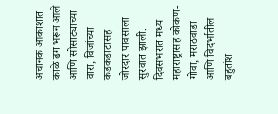अचानक आकाशात काळे ढग भरून आले आणि सोसाट्याच्या वारा, विजांच्या कडकडाटासह जोरदार पावसाला सुरवात झाली. दिवसभरात मध्य महाराष्ट्रासह कोकण-गोवा, मराठवाडा आणि विदर्भातील बहुतांश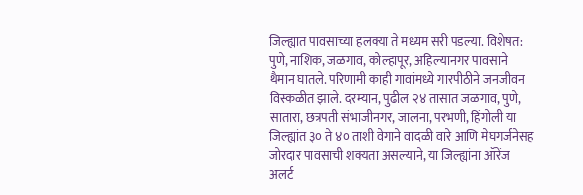जिल्ह्यात पावसाच्या हलक्या ते मध्यम सरी पडल्या. विशेषत: पुणे, नाशिक, जळगाव, कोल्हापूर, अहिल्यानगर पावसाने थैमान घातले. परिणामी काही गावांमध्ये गारपीठीने जनजीवन विस्कळीत झाले. दरम्यान, पुढील २४ तासात जळगाव, पुणे, सातारा, छत्रपती संभाजीनगर, जालना, परभणी, हिंगोली या जिल्ह्यांत ३० ते ४० ताशी वेगाने वादळी वारे आणि मेघगर्जनेसह जोरदार पावसाची शक्यता असल्याने, या जिल्ह्यांना ऑरेंज अलर्ट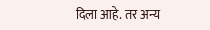दिला आहे. तर अन्य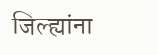जिल्ह्यांना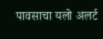पावसाचा यलो अलर्ट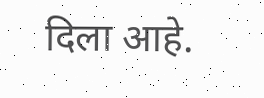दिला आहे.